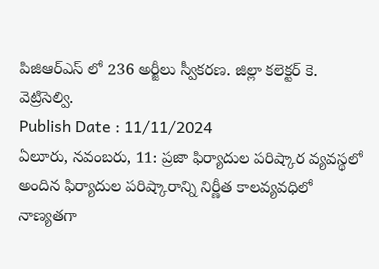పిజిఆర్ఎస్ లో 236 అర్జీలు స్వీకరణ. జిల్లా కలెక్టర్ కె. వెట్రిసెల్వి.
Publish Date : 11/11/2024
ఏలూరు, నవంబరు, 11: ప్రజా ఫిర్యాదుల పరిష్కార వ్యవస్థలో అందిన ఫిర్యాదుల పరిష్కారాన్ని నిర్ణీత కాలవ్యవధిలో నాణ్యతగా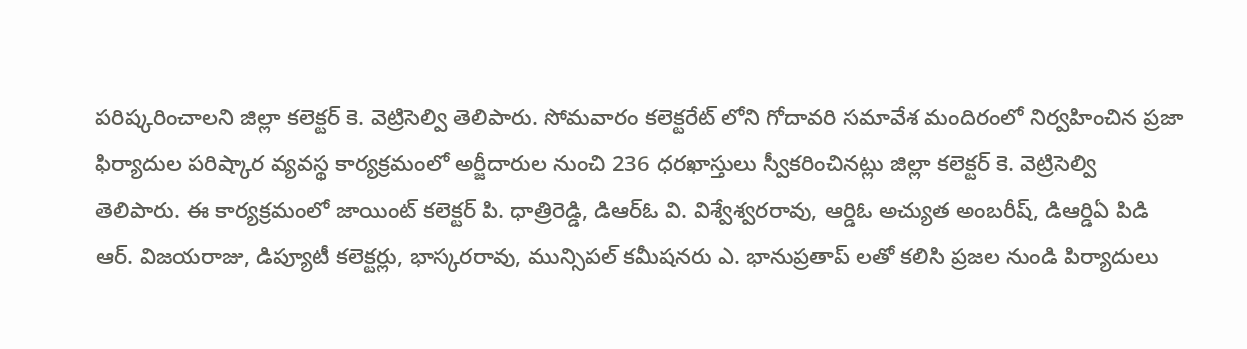పరిష్కరించాలని జిల్లా కలెక్టర్ కె. వెట్రిసెల్వి తెలిపారు. సోమవారం కలెక్టరేట్ లోని గోదావరి సమావేశ మందిరంలో నిర్వహించిన ప్రజా ఫిర్యాదుల పరిష్కార వ్యవస్థ కార్యక్రమంలో అర్జీదారుల నుంచి 236 ధరఖాస్తులు స్వీకరించినట్లు జిల్లా కలెక్టర్ కె. వెట్రిసెల్వి తెలిపారు. ఈ కార్యక్రమంలో జాయింట్ కలెక్టర్ పి. ధాత్రిరెడ్డి, డిఆర్ఓ వి. విశ్వేశ్వరరావు, ఆర్డిఓ అచ్యుత అంబరీష్, డిఆర్డిఏ పిడి ఆర్. విజయరాజు, డిప్యూటీ కలెక్టర్లు, భాస్కరరావు, మున్సిపల్ కమీషనరు ఎ. భానుప్రతాప్ లతో కలిసి ప్రజల నుండి పిర్యాదులు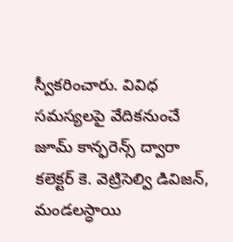స్వీకరించారు. వివిధ సమస్యలపై వేదికనుంచే జూమ్ కాన్ఫరెన్స్ ద్వారా కలెక్టర్ కె. వెట్రిసెల్వి డివిజన్, మండలస్ధాయి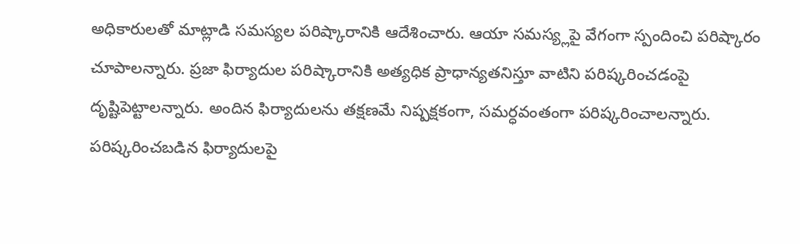అధికారులతో మాట్లాడి సమస్యల పరిష్కారానికి ఆదేశించారు. ఆయా సమస్య్లపై వేగంగా స్పందించి పరిష్కారం చూపాలన్నారు. ప్రజా ఫిర్యాదుల పరిష్కారానికి అత్యధిక ప్రాధాన్యతనిస్తూ వాటిని పరిష్కరించడంపై దృష్టిపెట్టాలన్నారు. అందిన ఫిర్యాదులను తక్షణమే నిష్పక్షకంగా, సమర్ధవంతంగా పరిష్కరించాలన్నారు. పరిష్కరించబడిన ఫిర్యాదులపై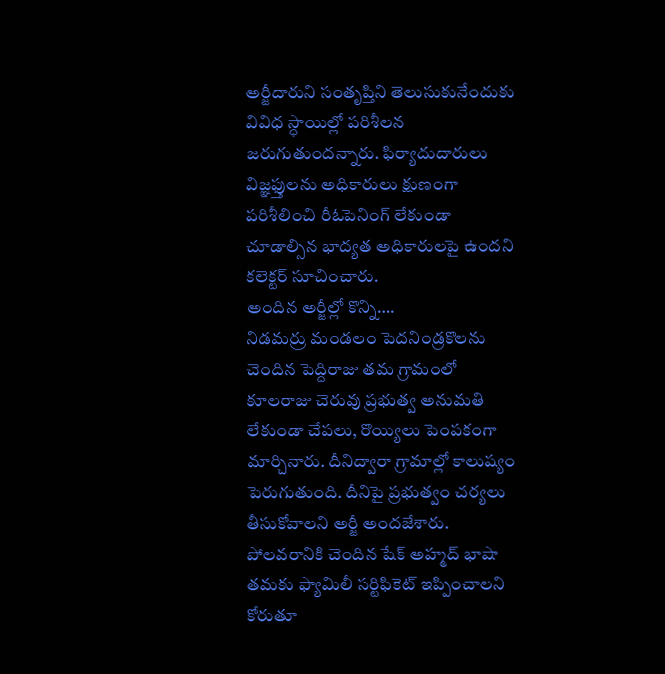అర్జీదారుని సంతృప్తిని తెలుసుకునేందుకు వివిధ స్ధాయిల్లో పరిశీలన జరుగుతుందన్నారు. ఫిర్యాదుదారులు విజ్ఞఫ్తులను అధికారులు క్షుణంగా పరిశీలించి రీఓపెనింగ్ లేకుండా చూడాల్సిన భాద్యత అధికారులపై ఉందని కలెక్టర్ సూచించారు.
అందిన అర్జీల్లో కొన్ని….
నిడమర్రు మండలం పెదనిండ్రకొలను చెందిన పెద్దిరాజు తమ గ్రామంలో కూలరాజు చెరువు ప్రభుత్వ అనుమతి లేకుండా చేపలు, రొయ్యిలు పెంపకంగా మార్చినారు. దీనిద్వారా గ్రామాల్లో కాలుష్యం పెరుగుతుంది. దీనిపై ప్రభుత్వం చర్యలు తీసుకోవాలని అర్జీ అందజేశారు. పోలవరానికి చెందిన షేక్ అహ్మద్ భాషా తమకు ఫ్యామిలీ సర్టిఫికెట్ ఇప్పించాలని కోరుతూ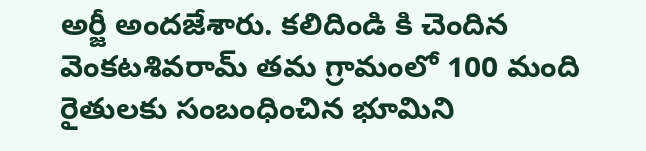అర్జీ అందజేశారు. కలిదిండి కి చెందిన వెంకటశివరామ్ తమ గ్రామంలో 100 మంది రైతులకు సంబంధించిన భూమిని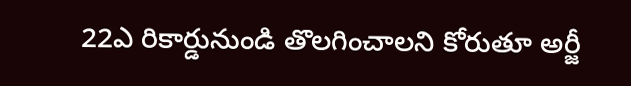22ఎ రికార్డునుండి తొలగించాలని కోరుతూ అర్జీ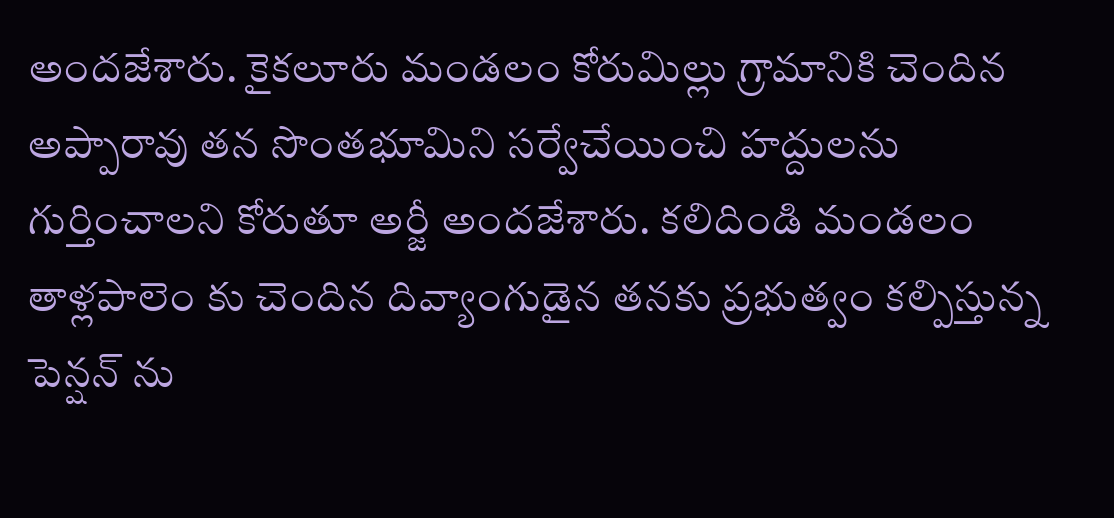అందజేశారు. కైకలూరు మండలం కోరుమిల్లు గ్రామానికి చెందిన అప్పారావు తన సొంతభూమిని సర్వేచేయించి హద్దులను గుర్తించాలని కోరుతూ అర్జీ అందజేశారు. కలిదిండి మండలం తాళ్లపాలెం కు చెందిన దివ్యాంగుడైన తనకు ప్రభుత్వం కల్పిస్తున్న పెన్షన్ ను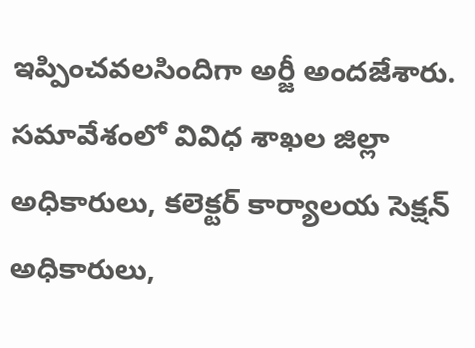ఇప్పించవలసిందిగా అర్జీ అందజేశారు.
సమావేశంలో వివిధ శాఖల జిల్లా అధికారులు, కలెక్టర్ కార్యాలయ సెక్షన్ అధికారులు,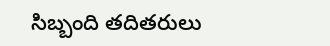సిబ్బంది తదితరులు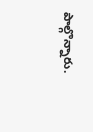పాల్గొన్నారు.